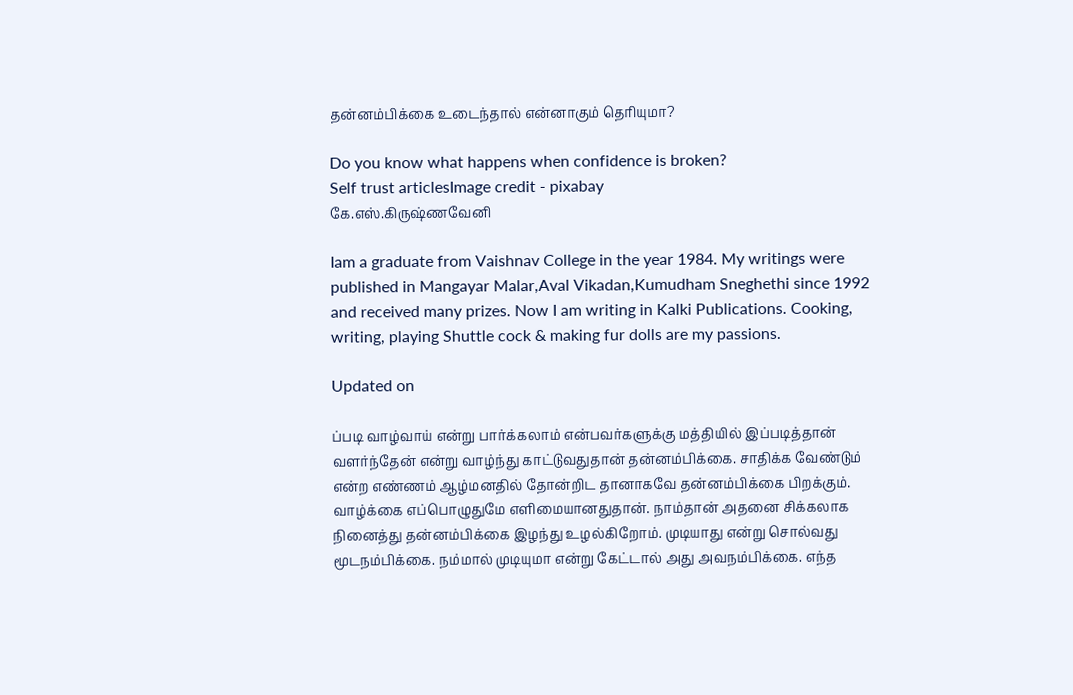தன்னம்பிக்கை உடைந்தால் என்னாகும் தெரியுமா?

Do you know what happens when confidence is broken?
Self trust articlesImage credit - pixabay
கே.எஸ்.கிருஷ்ணவேனி

Iam a graduate from Vaishnav College in the year 1984. My writings were published in Mangayar Malar,Aval Vikadan,Kumudham Sneghethi since 1992 and received many prizes. Now I am writing in Kalki Publications. Cooking, writing, playing Shuttle cock & making fur dolls are my passions.

Updated on

ப்படி வாழ்வாய் என்று பார்க்கலாம் என்பவர்களுக்கு மத்தியில் இப்படித்தான் வளர்ந்தேன் என்று வாழ்ந்து காட்டுவதுதான் தன்னம்பிக்கை. சாதிக்க வேண்டும் என்ற எண்ணம் ஆழ்மனதில் தோன்றிட தானாகவே தன்னம்பிக்கை பிறக்கும். வாழ்க்கை எப்பொழுதுமே எளிமையானதுதான். நாம்தான் அதனை சிக்கலாக நினைத்து தன்னம்பிக்கை இழந்து உழல்கிறோம். முடியாது என்று சொல்வது மூடநம்பிக்கை. நம்மால் முடியுமா என்று கேட்டால் அது அவநம்பிக்கை. எந்த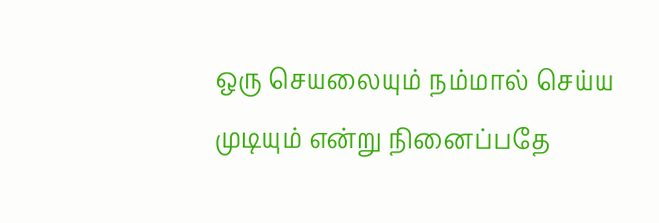ஒரு செயலையும் நம்மால் செய்ய முடியும் என்று நினைப்பதே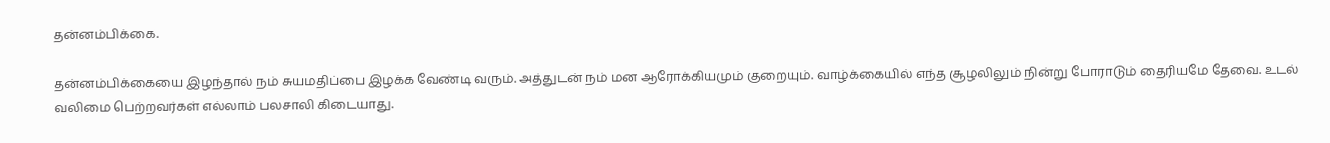தன்னம்பிக்கை.

தன்னம்பிக்கையை இழந்தால் நம் சுயமதிப்பை இழக்க வேண்டி வரும். அத்துடன் நம் மன ஆரோக்கியமும் குறையும். வாழ்க்கையில் எந்த சூழலிலும் நின்று போராடும் தைரியமே தேவை. உடல் வலிமை பெற்றவர்கள் எல்லாம் பலசாலி கிடையாது.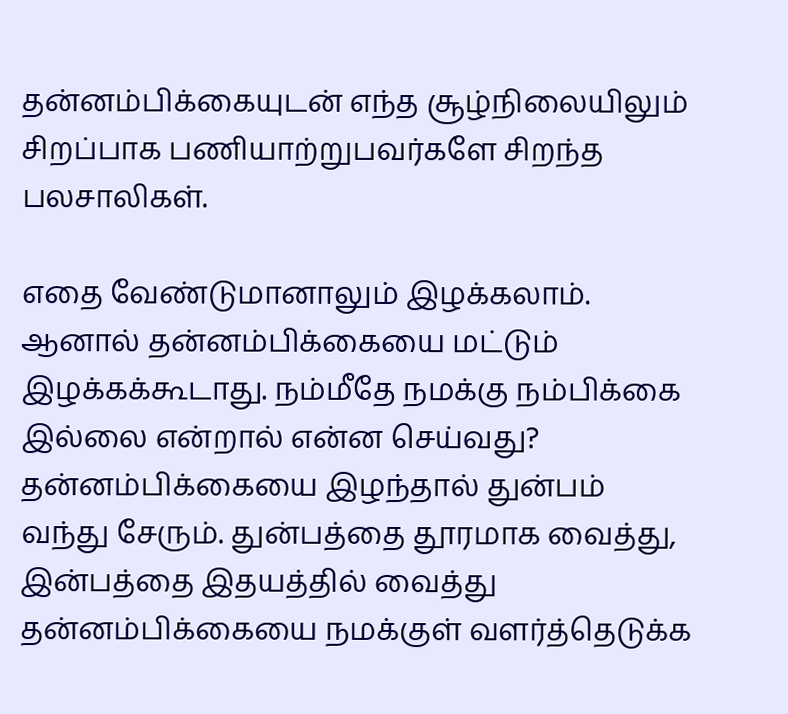தன்னம்பிக்கையுடன் எந்த சூழ்நிலையிலும் சிறப்பாக பணியாற்றுபவர்களே சிறந்த பலசாலிகள்.

எதை வேண்டுமானாலும் இழக்கலாம். ஆனால் தன்னம்பிக்கையை மட்டும் இழக்கக்கூடாது. நம்மீதே நமக்கு நம்பிக்கை இல்லை என்றால் என்ன செய்வது? தன்னம்பிக்கையை இழந்தால் துன்பம் வந்து சேரும். துன்பத்தை தூரமாக வைத்து, இன்பத்தை இதயத்தில் வைத்து தன்னம்பிக்கையை நமக்குள் வளர்த்தெடுக்க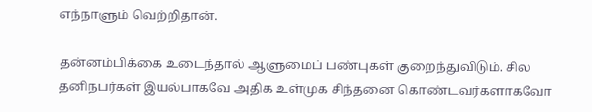எந்நாளும் வெற்றிதான்.

தன்னம்பிக்கை உடைந்தால் ஆளுமைப் பண்புகள் குறைந்துவிடும். சில தனிநபர்கள் இயல்பாகவே அதிக உள்முக சிந்தனை கொண்டவர்களாகவோ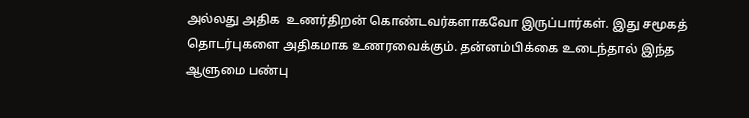அல்லது அதிக  உணர்திறன் கொண்டவர்களாகவோ இருப்பார்கள். இது சமூகத் தொடர்புகளை அதிகமாக உணரவைக்கும். தன்னம்பிக்கை உடைந்தால் இந்த ஆளுமை பண்பு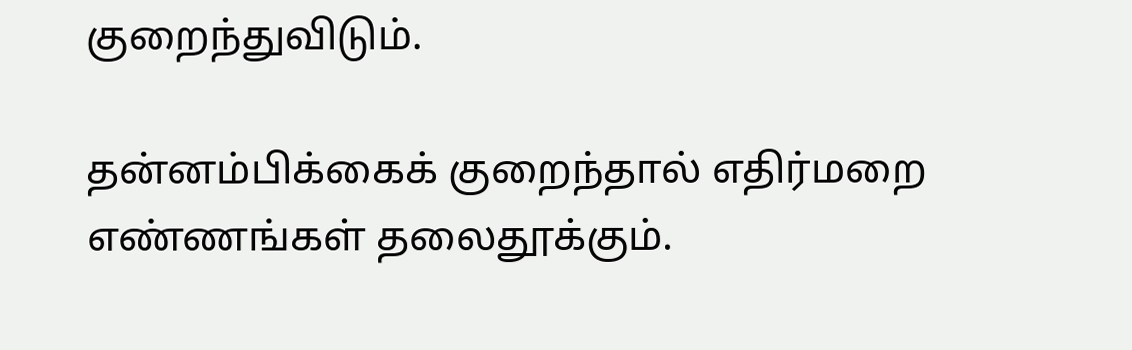குறைந்துவிடும்.

தன்னம்பிக்கைக் குறைந்தால் எதிர்மறை எண்ணங்கள் தலைதூக்கும்.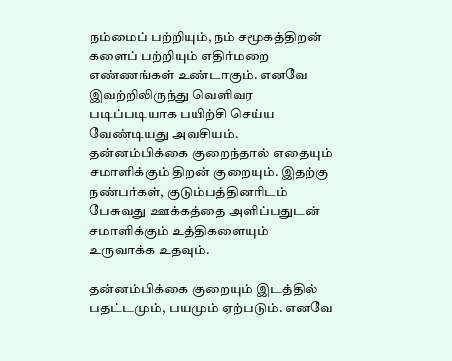நம்மைப் பற்றியும், நம் சமூகத்திறன் களைப் பற்றியும் எதிர்மறை எண்ணங்கள் உண்டாகும். எனவே இவற்றிலிருந்து வெளிவர படிப்படியாக பயிற்சி செய்ய வேண்டியது அவசியம். தன்னம்பிக்கை குறைந்தால் எதையும் சமாளிக்கும் திறன் குறையும். இதற்கு நண்பர்கள், குடும்பத்தினரிடம் பேசுவது ஊக்கத்தை அளிப்பதுடன்  சமாளிக்கும் உத்திகளையும் உருவாக்க உதவும்.

தன்னம்பிக்கை குறையும் இடத்தில் பதட்டமும், பயமும் ஏற்படும். எனவே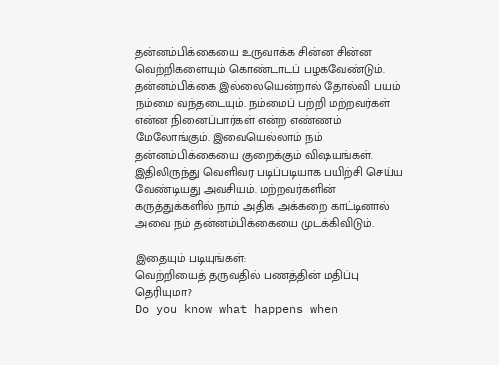தன்னம்பிக்கையை உருவாக்க சின்ன சின்ன வெற்றிகளையும் கொண்டாடப் பழகவேண்டும். தன்னம்பிக்கை இல்லையென்றால் தோல்வி பயம் நம்மை வந்தடையும். நம்மைப் பற்றி மற்றவர்கள் என்ன நினைப்பார்கள் என்ற எண்ணம் மேலோங்கும். இவையெல்லாம் நம் தன்னம்பிக்கையை குறைக்கும் விஷயங்கள். இதிலிருந்து வெளிவர படிப்படியாக பயிற்சி செய்ய வேண்டியது அவசியம். மற்றவர்களின் கருத்துக்களில் நாம் அதிக அக்கறை காட்டினால் அவை நம் தன்னம்பிக்கையை முடக்கிவிடும்.

இதையும் படியுங்கள்:
வெற்றியைத் தருவதில் பணத்தின் மதிப்பு தெரியுமா?
Do you know what happens when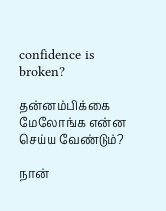confidence is broken?

தன்னம்பிக்கை மேலோங்க என்ன செய்ய வேண்டும்?

நான்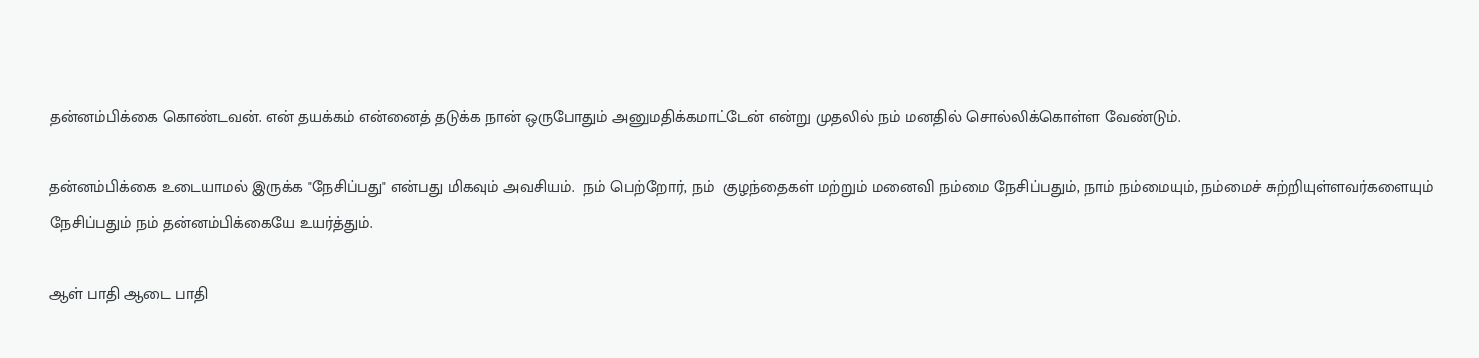தன்னம்பிக்கை கொண்டவன். என் தயக்கம் என்னைத் தடுக்க நான் ஒருபோதும் அனுமதிக்கமாட்டேன் என்று முதலில் நம் மனதில் சொல்லிக்கொள்ள வேண்டும்.

தன்னம்பிக்கை உடையாமல் இருக்க "நேசிப்பது" என்பது மிகவும் அவசியம்.  நம் பெற்றோர், நம்  குழந்தைகள் மற்றும் மனைவி நம்மை நேசிப்பதும், நாம் நம்மையும், நம்மைச் சுற்றியுள்ளவர்களையும் நேசிப்பதும் நம் தன்னம்பிக்கையே உயர்த்தும்.

ஆள் பாதி ஆடை பாதி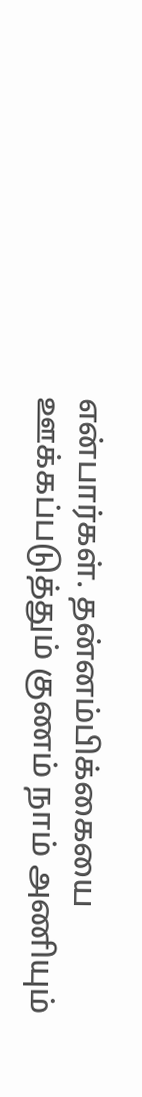என்பார்கள். தன்னம்பிக்கையை ஊக்கப்படுத்தும் குணம் நாம் அணியும்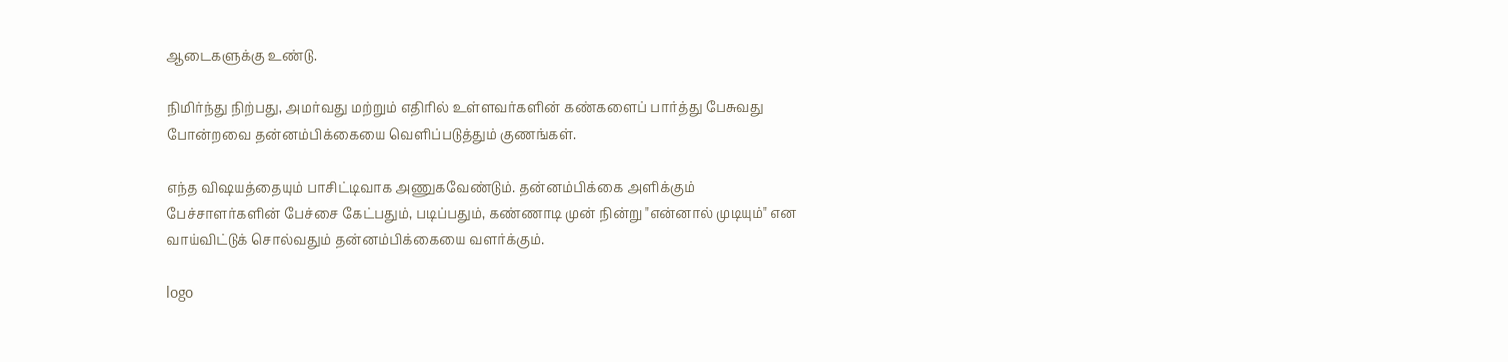ஆடைகளுக்கு உண்டு.

நிமிர்ந்து நிற்பது, அமர்வது மற்றும் எதிரில் உள்ளவர்களின் கண்களைப் பார்த்து பேசுவது போன்றவை தன்னம்பிக்கையை வெளிப்படுத்தும் குணங்கள்.

எந்த விஷயத்தையும் பாசிட்டிவாக அணுகவேண்டும். தன்னம்பிக்கை அளிக்கும் பேச்சாளர்களின் பேச்சை கேட்பதும், படிப்பதும், கண்ணாடி முன் நின்று "என்னால் முடியும்" என வாய்விட்டுக் சொல்வதும் தன்னம்பிக்கையை வளர்க்கும்.

logo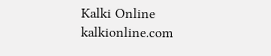Kalki Online
kalkionline.com